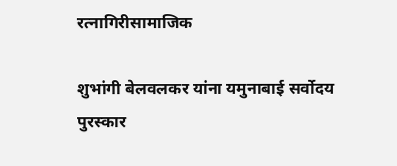रत्नागिरीसामाजिक

शुभांगी बेलवलकर यांना यमुनाबाई सर्वोदय पुरस्कार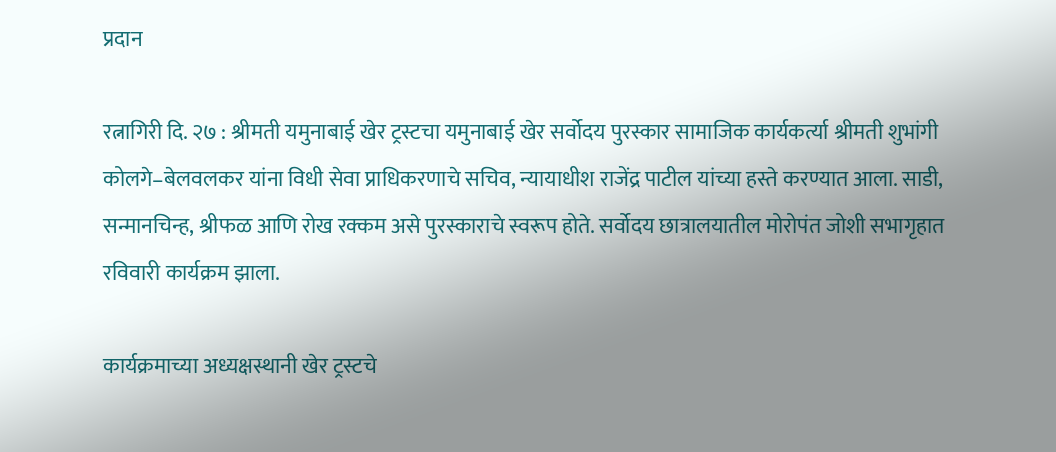प्रदान

रत्नागिरी दि. २७ : श्रीमती यमुनाबाई खेर ट्रस्टचा यमुनाबाई खेर सर्वोदय पुरस्कार सामाजिक कार्यकर्त्या श्रीमती शुभांगी कोलगे–बेलवलकर यांना विधी सेवा प्राधिकरणाचे सचिव, न्यायाधीश राजेंद्र पाटील यांच्या हस्ते करण्यात आला. साडी, सन्मानचिन्ह, श्रीफळ आणि रोख रक्कम असे पुरस्काराचे स्वरूप होते. सर्वोदय छात्रालयातील मोरोपंत जोशी सभागृहात रविवारी कार्यक्रम झाला.

कार्यक्रमाच्या अध्यक्षस्थानी खेर ट्रस्टचे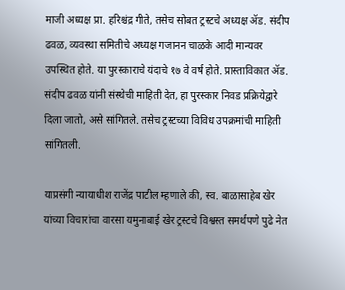माजी अध्यक्ष प्रा. हरिश्चंद्र गीते, तसेच सोबत ट्रस्टचे अध्यक्ष ॲड. संदीप ढवळ, व्यवस्था समितीचे अध्यक्ष गजानन चाळके आदी मान्यवर उपस्थित होते. या पुरस्काराचे यंदाचे १७ वे वर्ष होते. प्रास्ताविकात ॲड. संदीप ढवळ यांनी संस्थेची माहिती देत, हा पुरस्कार निवड प्रक्रियेद्वारे दिला जातो, असे सांगितले. तसेच ट्रस्टच्या विविध उपक्रमांची माहिती सांगितली.

याप्रसंगी न्यायाधीश राजेंद्र पाटील म्हणाले की, स्व. बाळासाहेब खेर यांच्या विचारांचा वारसा यमुनाबाई खेर ट्रस्टचे विश्वस्त समर्थपणे पुढे नेत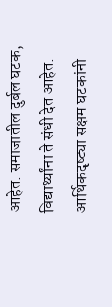आहेत. समाजातील दुर्बल घटक, विद्यार्थ्यांना ते संधी देत आहेत. आर्थिकदृष्ट्या सक्षम घटकांनी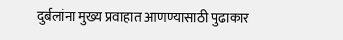दुर्बलांना मुख्य प्रवाहात आणण्यासाठी पुढाकार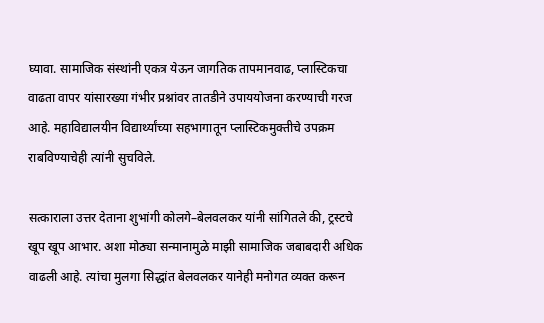घ्यावा. सामाजिक संस्थांनी एकत्र येऊन जागतिक तापमानवाढ, प्लास्टिकचा वाढता वापर यांसारख्या गंभीर प्रश्नांवर तातडीने उपाययोजना करण्याची गरज आहे. महाविद्यालयीन विद्यार्थ्यांच्या सहभागातून प्लास्टिकमुक्तीचे उपक्रम राबविण्याचेही त्यांनी सुचविले.

सत्काराला उत्तर देताना शुभांगी कोलगे–बेलवलकर यांनी सांगितले की, ट्रस्टचे खूप खूप आभार. अशा मोठ्या सन्मानामुळे माझी सामाजिक जबाबदारी अधिक वाढली आहे. त्यांचा मुलगा सिद्धांत बेलवलकर यानेही मनोगत व्यक्त करून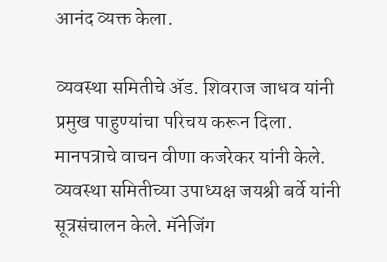आनंद व्यक्त केला.

व्यवस्था समितीचे ॲड. शिवराज जाधव यांनी प्रमुख पाहुण्यांचा परिचय करून दिला. मानपत्राचे वाचन वीणा कजरेकर यांनी केले. व्यवस्था समितीच्या उपाध्यक्ष जयश्री बर्वे यांनी सूत्रसंचालन केले. मॅनेजिंग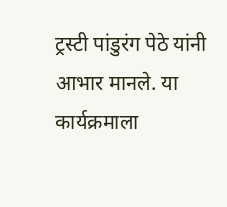ट्रस्टी पांडुरंग पेठे यांनी आभार मानले. या कार्यक्रमाला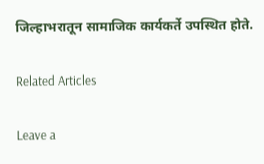जिल्हाभरातून सामाजिक कार्यकर्ते उपस्थित होते.

Related Articles

Leave a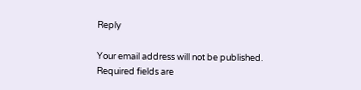Reply

Your email address will not be published. Required fields are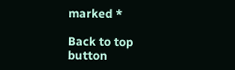marked *

Back to top button